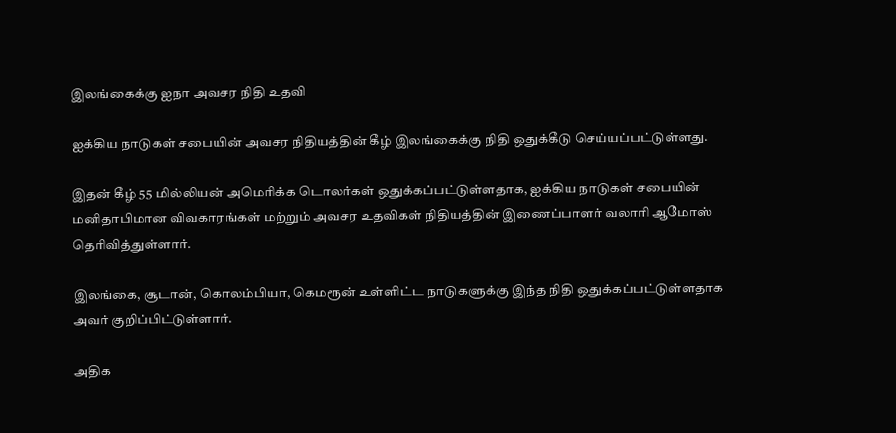இலங்கைக்கு ஐநா அவசர நிதி உதவி

ஐக்கிய நாடுகள் சபையின் அவசர நிதியத்தின் கீழ் இலங்கைக்கு நிதி ஒதுக்கீடு செய்யப்பட்டுள்ளது.

இதன் கீழ் 55 மில்லியன் அமெரிக்க டொலர்கள் ஒதுக்கப்பட்டுள்ளதாக, ஐக்கிய நாடுகள் சபையின் மனிதாபிமான விவகாரங்கள் மற்றும் அவசர உதவிகள் நிதியத்தின் இணைப்பாளர் வலாரி ஆமோஸ் தெரிவித்துள்ளார்.

இலங்கை, சூடான், கொலம்பியா, கெமரூன் உள்ளிட்ட நாடுகளுக்கு இந்த நிதி ஒதுக்கப்பட்டுள்ளதாக அவர் குறிப்பிட்டுள்ளார்.

அதிக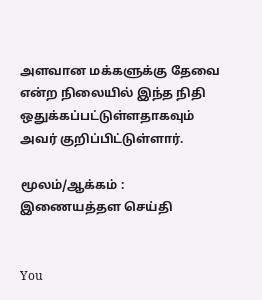அளவான மக்களுக்கு தேவை என்ற நிலையில் இந்த நிதி ஒதுக்கப்பட்டுள்ளதாகவும் அவர் குறிப்பிட்டுள்ளார்.

மூலம்/ஆக்கம் : இணையத்தள செய்தி


You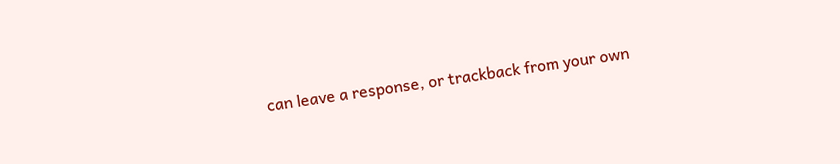can leave a response, or trackback from your own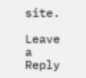site.

Leave a Reply